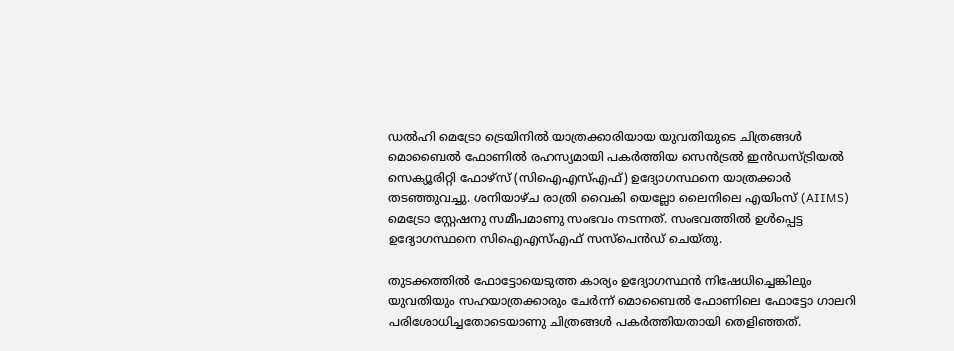ഡൽഹി മെട്രോ ട്രെയിനിൽ യാത്രക്കാരിയായ യുവതിയുടെ ചിത്രങ്ങൾ മൊബൈൽ ഫോണിൽ രഹസ്യമായി പകർത്തിയ സെൻട്രൽ ഇൻഡസ്ട്രിയൽ സെക്യൂരിറ്റി ഫോഴ്സ് (സിഐഎസ്എഫ്) ഉദ്യോഗസ്ഥനെ യാത്രക്കാർ തടഞ്ഞുവച്ചു. ശനിയാഴ്ച രാത്രി വൈകി യെല്ലോ ലൈനിലെ എയിംസ് (AIIMS) മെട്രോ സ്റ്റേഷനു സമീപമാണു സംഭവം നടന്നത്. സംഭവത്തിൽ ഉൾപ്പെട്ട ഉദ്യോഗസ്ഥനെ സിഐഎസ്എഫ് സസ്പെൻഡ് ചെയ്തു.

തുടക്കത്തിൽ ഫോട്ടോയെടുത്ത കാര്യം ഉദ്യോഗസ്ഥൻ നിഷേധിച്ചെങ്കിലും യുവതിയും സഹയാത്രക്കാരും ചേർന്ന് മൊബൈൽ ഫോണിലെ ഫോട്ടോ ഗാലറി പരിശോധിച്ചതോടെയാണു ചിത്രങ്ങൾ പകർത്തിയതായി തെളിഞ്ഞത്.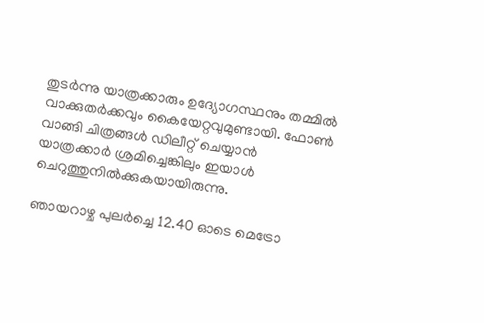തുടർന്നു യാത്രക്കാരും ഉദ്യോഗസ്ഥനും തമ്മിൽ വാക്കുതർക്കവും കൈയേറ്റവുമുണ്ടായി. ഫോൺ വാങ്ങി ചിത്രങ്ങൾ ഡിലീറ്റ് ചെയ്യാൻ യാത്രക്കാർ ശ്രമിച്ചെങ്കിലും ഇയാൾ ചെറുത്തുനിൽക്കുകയായിരുന്നു.

ഞായറാഴ്ച പുലർച്ചെ 12.40 ഓടെ മെട്രോ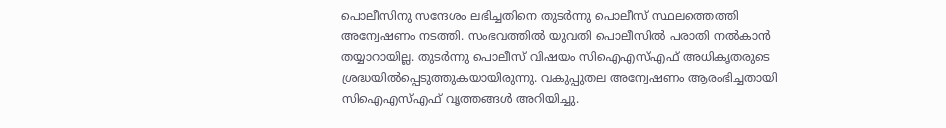പൊലീസിനു സന്ദേശം ലഭിച്ചതിനെ തുടർന്നു പൊലീസ് സ്ഥലത്തെത്തി അന്വേഷണം നടത്തി. സംഭവത്തിൽ യുവതി പൊലീസിൽ പരാതി നൽകാൻ തയ്യാറായില്ല. തുടർന്നു പൊലീസ് വിഷയം സിഐഎസ്എഫ് അധികൃതരുടെ ശ്രദ്ധയിൽപ്പെടുത്തുകയായിരുന്നു. വകുപ്പുതല അന്വേഷണം ആരംഭിച്ചതായി സിഐഎസ്എഫ് വൃത്തങ്ങൾ അറിയിച്ചു.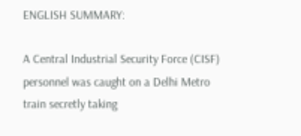ENGLISH SUMMARY:

A Central Industrial Security Force (CISF) personnel was caught on a Delhi Metro train secretly taking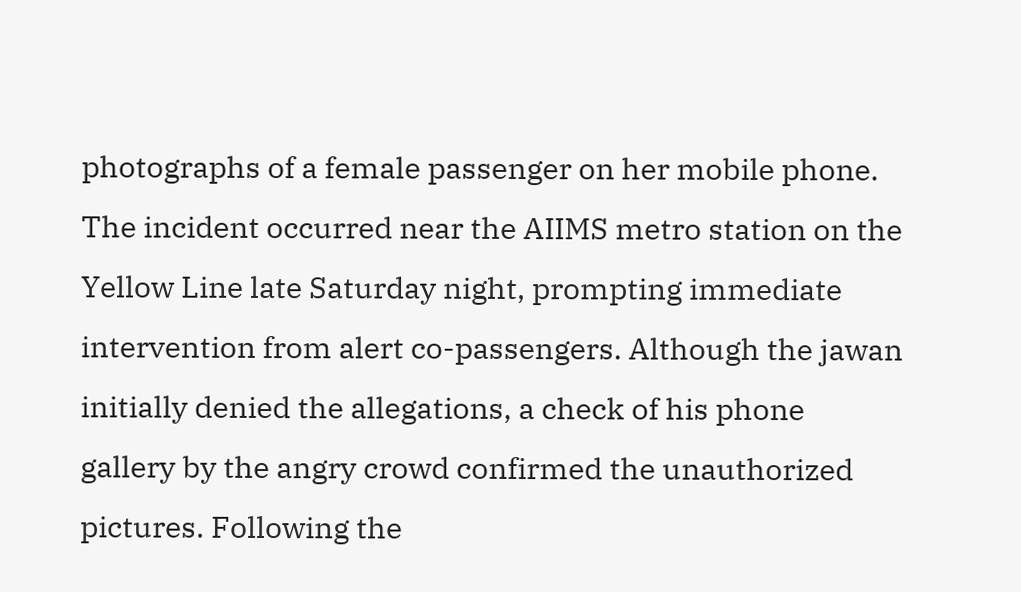photographs of a female passenger on her mobile phone. The incident occurred near the AIIMS metro station on the Yellow Line late Saturday night, prompting immediate intervention from alert co-passengers. Although the jawan initially denied the allegations, a check of his phone gallery by the angry crowd confirmed the unauthorized pictures. Following the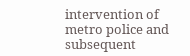intervention of metro police and subsequent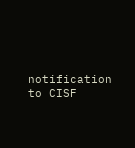notification to CISF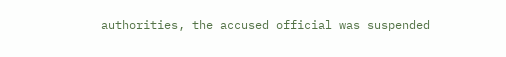authorities, the accused official was suspended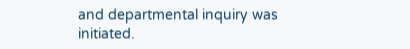and departmental inquiry was initiated.